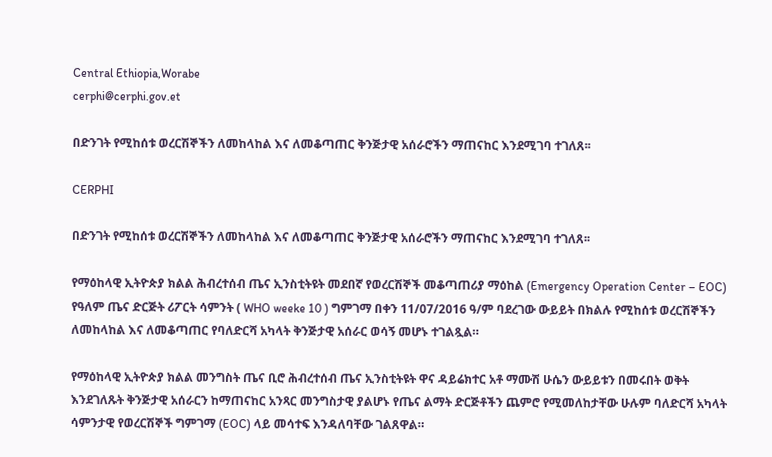Central Ethiopia,Worabe
cerphi@cerphi.gov.et

በድንገት የሚከሰቱ ወረርሽኞችን ለመከላከል እና ለመቆጣጠር ቅንጅታዊ አሰራሮችን ማጠናከር እንደሚገባ ተገለጸ፡፡

CERPHI

በድንገት የሚከሰቱ ወረርሽኞችን ለመከላከል እና ለመቆጣጠር ቅንጅታዊ አሰራሮችን ማጠናከር እንደሚገባ ተገለጸ፡፡

የማዕከላዊ ኢትዮጵያ ክልል ሕብረተሰብ ጤና ኢንስቲትዩት መደበኛ የወረርሽኞች መቆጣጠሪያ ማዕከል (Emergency Operation Center – EOC) የዓለም ጤና ድርጅት ሪፖርት ሳምንት ( WHO weeke 10 ) ግምገማ በቀን 11/07/2016 ዓ/ም ባደረገው ውይይት በክልሉ የሚከሰቱ ወረርሽኞችን ለመከላከል እና ለመቆጣጠር የባለድርሻ አካላት ቅንጅታዊ አሰራር ወሳኝ መሆኑ ተገልጿል።

የማዕከላዊ ኢትዮጵያ ክልል መንግስት ጤና ቢሮ ሕብረተሰብ ጤና ኢንስቲትዩት ዋና ዳይሬክተር አቶ ማሙሽ ሁሴን ውይይቱን በመሩበት ወቅት እንደገለጹት ቅንጅታዊ አሰራርን ከማጠናከር አንጻር መንግስታዊ ያልሆኑ የጤና ልማት ድርጅቶችን ጨምሮ የሚመለከታቸው ሁሉም ባለድርሻ አካላት ሳምንታዊ የወረርሽኞች ግምገማ (EOC) ላይ መሳተፍ እንዳለባቸው ገልጸዋል።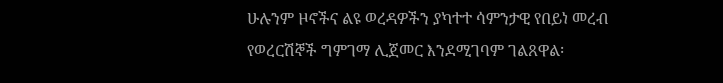ሁሉንም ዞኖችና ልዩ ወረዳዎችን ያካተተ ሳምንታዊ የበይነ መረብ የወረርሽኞች ግምገማ ሊጀመር እንደሚገባም ገልጸዋል፡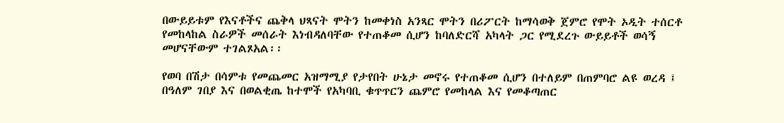በውይይቱም የእናቶችና ጨቅላ ህጻናት ሞትን ከመቀነስ አንጻር ሞትን በሪፖርት ከማሳወቅ ጀምሮ የሞት ኦዲት ተሰርቶ የመከላከል ስራዎች መሰራት እነብዳለባቸው የተጠቆመ ሲሆን ከባለድርሻ አካላት ጋር የሚደረጉ ውይይቶች ወሳኝ መሆናቸውም ተገልጾአል፡፡

የወባ በሽታ በሳምቱ የመጨመር አዝማሚያ የታየበት ሁኔታ መኖሩ የተጠቆመ ሲሆን በተለይም በጠምባሮ ልዩ ወረዳ ፤ በዓለም ገበያ እና በወልቂጤ ከተሞች የአካባቢ ቁጥጥርን ጨምሮ የመከላል እና የመቆጣጠር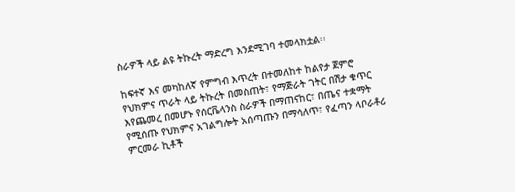ስራዎች ላይ ልዩ ትኩረት ማድረግ እንደሚገባ ተመላክቷል፡፡

ከፍተኛ እና መካከለኛ የምግብ እጥረት በተመለከተ ከልየታ ጀምሮ የህክምና ጥራት ላይ ትኩረት በመስጠት፣ የማጅራት ገትር በሽታ ቁጥር እየጨመረ በመሆኑ የሰርቬላንስ ስራዎች በማጠናከር፣ በጤና ተቋማት የሚሰጡ የህክምና አገልግሎት አሰጣጡን በማሳለጥ፣ የፈጣን ላቦራቶሪ ምርመራ ኪቶች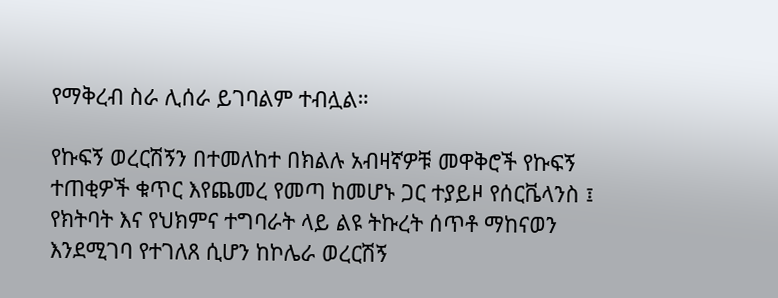የማቅረብ ስራ ሊሰራ ይገባልም ተብሏል።

የኩፍኝ ወረርሽኝን በተመለከተ በክልሉ አብዛኛዎቹ መዋቅሮች የኩፍኝ ተጠቂዎች ቁጥር እየጨመረ የመጣ ከመሆኑ ጋር ተያይዞ የሰርቬላንስ ፤ የክትባት እና የህክምና ተግባራት ላይ ልዩ ትኩረት ሰጥቶ ማከናወን እንደሚገባ የተገለጸ ሲሆን ከኮሌራ ወረርሽኝ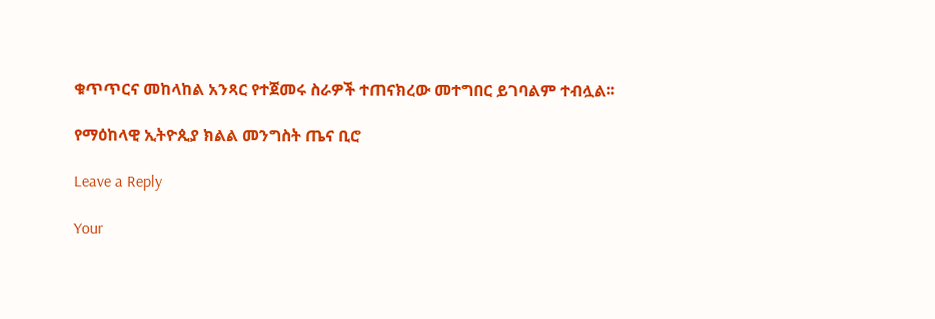ቁጥጥርና መከላከል አንጻር የተጀመሩ ስራዎች ተጠናክረው መተግበር ይገባልም ተብሏል፡፡

የማዕከላዊ ኢትዮጲያ ክልል መንግስት ጤና ቢሮ

Leave a Reply

Your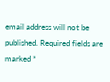email address will not be published. Required fields are marked *